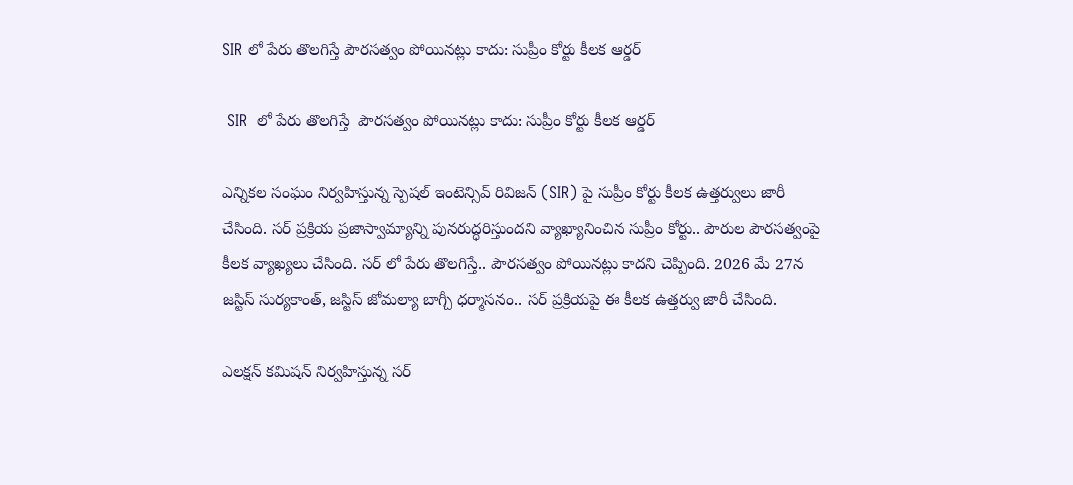SIR లో పేరు తొలగిస్తే పౌరసత్వం పోయినట్లు కాదు: సుప్రీం కోర్టు కీలక ఆర్డర్

 SIR  లో పేరు తొలగిస్తే  పౌరసత్వం పోయినట్లు కాదు: సుప్రీం కోర్టు కీలక ఆర్డర్

ఎన్నికల సంఘం నిర్వహిస్తున్న స్పెషల్ ఇంటెన్సివ్ రివిజన్ (SIR) పై సుప్రీం కోర్టు కీలక ఉత్తర్వులు జారీ చేసింది. సర్ ప్రక్రియ ప్రజాస్వామ్యాన్ని పునరుద్ధరిస్తుందని వ్యాఖ్యానించిన సుప్రీం కోర్టు.. పౌరుల పౌరసత్వంపై కీలక వ్యాఖ్యలు చేసింది. సర్ లో పేరు తొలగిస్తే.. పౌరసత్వం పోయినట్లు కాదని చెప్పింది. 2026 మే 27న జస్టిస్ సుర్యకాంత్, జస్టిస్ జోమల్యా బాగ్చీ ధర్మాసనం.. సర్ ప్రక్రియపై ఈ కీలక ఉత్తర్వు జారీ చేసింది.

ఎలక్షన్ కమిషన్ నిర్వహిస్తున్న సర్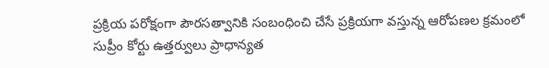ప్రక్రియ పరోక్షంగా పౌరసత్వానికి సంబంధించి చేసే ప్రక్రియగా వస్తున్న ఆరోపణల క్రమంలో సుప్రీం కోర్టు ఉత్తర్వులు ప్రాధాన్యత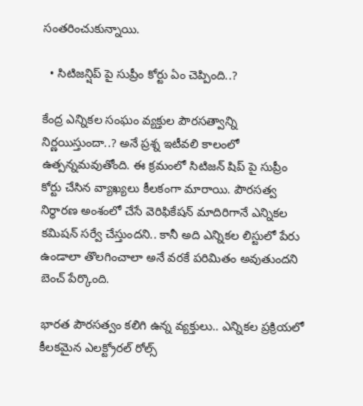సంతరించుకున్నాయి.

  • సిటిజన్షిప్ పై సుప్రీం కోర్టు ఏం చెప్పింది..?

కేంద్ర ఎన్నికల సంఘం వ్యక్తుల పౌరసత్వాన్ని నిర్ణయిస్తుందా..? అనే ప్రశ్న ఇటీవలి కాలంలో ఉత్పన్నమవుతోంది. ఈ క్రమంలో సిటిజన్ షిప్ పై సుప్రీం కోర్టు చేసిన వ్యాఖ్యలు కీలకంగా మారాయి. పౌరసత్వ నిర్ధారణ అంశంలో చేసే వెరిఫికేషన్ మాదిరిగానే ఎన్నికల కమిషన్ సర్వే చేస్తుందని.. కానీ అది ఎన్నికల లిస్టులో పేరు ఉండాలా తొలగించాలా అనే వరకే పరిమితం అవుతుందని బెంచ్ పేర్కొంది.

భారత పౌరసత్వం కలిగి ఉన్న వ్యక్తులు.. ఎన్నికల ప్రక్రియలో కీలకమైన ఎలక్ట్రోరల్ రోల్స్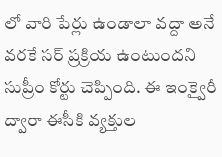లో వారి పేర్లు ఉండాలా వద్దా అనే వరకే సర్ ప్రక్రియ ఉంటుందని సుప్రీం కోర్టు చెప్పింది. ఈ ఇంక్వైరీ ద్వారా ఈసీకి వ్యక్తుల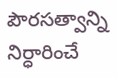పౌరసత్వాన్ని నిర్ధారించే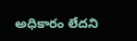అధికారం లేదని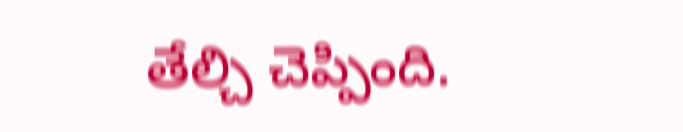తేల్చి చెప్పింది.